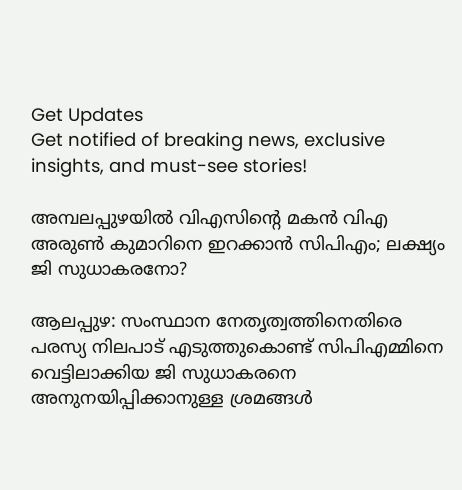Get Updates
Get notified of breaking news, exclusive insights, and must-see stories!

അമ്പലപ്പുഴയിൽ വിഎസിന്റെ മകൻ വിഎ അരുൺ കുമാറിനെ ഇറക്കാൻ സിപിഎം; ലക്ഷ്യം ജി സുധാകരനോ?

ആലപ്പുഴ: സംസ്ഥാന നേതൃത്വത്തിനെതിരെ പരസ്യ നിലപാട് എടുത്തുകൊണ്ട് സിപിഎമ്മിനെ വെട്ടിലാക്കിയ ജി സുധാകരനെ അനുനയിപ്പിക്കാനുള്ള ശ്രമങ്ങൾ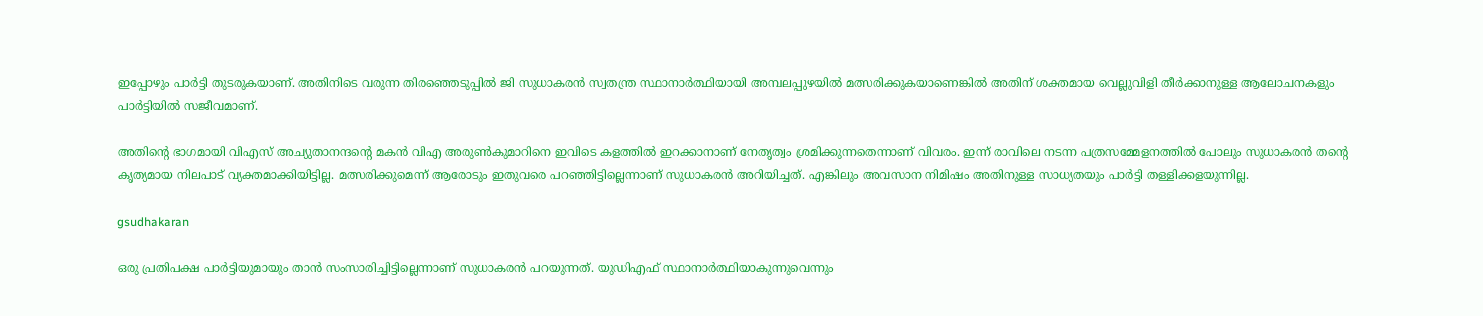ഇപ്പോഴും പാർട്ടി തുടരുകയാണ്. അതിനിടെ വരുന്ന തിരഞ്ഞെടുപ്പിൽ ജി സുധാകരൻ സ്വതന്ത്ര സ്ഥാനാർത്ഥിയായി അമ്പലപ്പുഴയിൽ മത്സരിക്കുകയാണെങ്കിൽ അതിന് ശക്തമായ വെല്ലുവിളി തീർക്കാനുള്ള ആലോചനകളും പാർട്ടിയിൽ സജീവമാണ്.

അതിന്റെ ഭാഗമായി വിഎസ് അച്യുതാനന്ദന്റെ മകൻ വിഎ അരുൺകുമാറിനെ ഇവിടെ കളത്തിൽ ഇറക്കാനാണ് നേതൃത്വം ശ്രമിക്കുന്നതെന്നാണ് വിവരം. ഇന്ന് രാവിലെ നടന്ന പത്രസമ്മേളനത്തിൽ പോലും സുധാകരൻ തന്റെ കൃത്യമായ നിലപാട് വ്യക്തമാക്കിയിട്ടില്ല. മത്സരിക്കുമെന്ന് ആരോടും ഇതുവരെ പറഞ്ഞിട്ടില്ലെന്നാണ് സുധാകരൻ അറിയിച്ചത്. എങ്കിലും അവസാന നിമിഷം അതിനുള്ള സാധ്യതയും പാർട്ടി തള്ളിക്കളയുന്നില്ല.

gsudhakaran

ഒരു പ്രതിപക്ഷ പാർട്ടിയുമായും താൻ സംസാരിച്ചിട്ടില്ലെന്നാണ് സുധാകരൻ പറയുന്നത്. യുഡിഎഫ് സ്ഥാനാർത്ഥിയാകുന്നുവെന്നും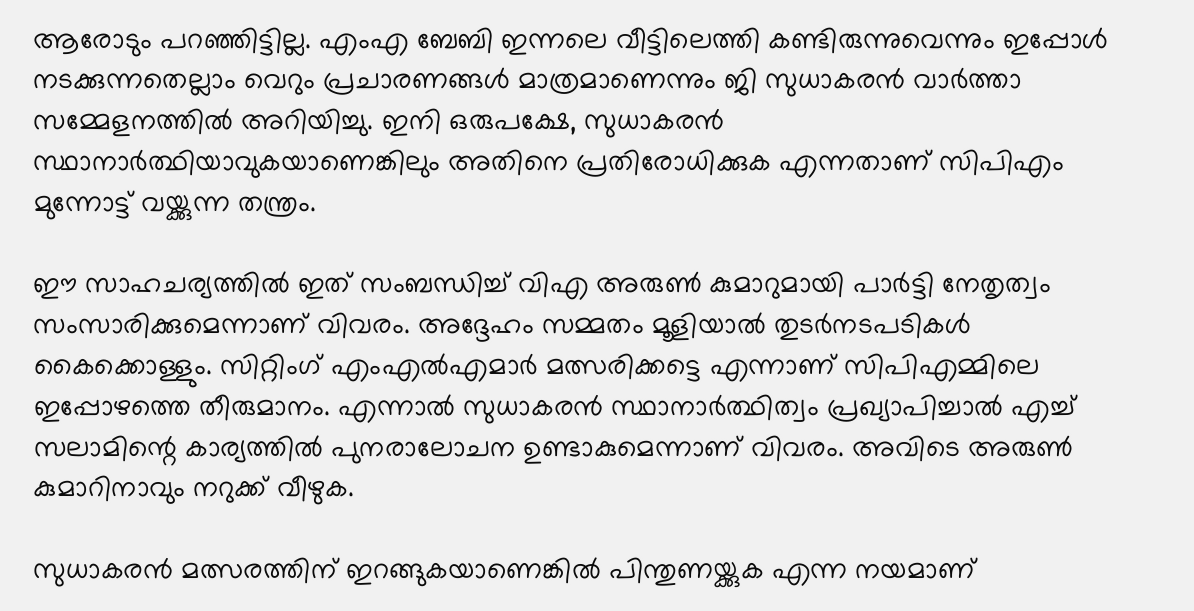ആരോടും പറഞ്ഞിട്ടില്ല. എംഎ ബേബി ഇന്നലെ വീട്ടിലെത്തി കണ്ടിരുന്നുവെന്നും ഇപ്പോൾ നടക്കുന്നതെല്ലാം വെറും പ്രചാരണങ്ങൾ മാത്രമാണെന്നും ജി സുധാകരൻ വാർത്താ സമ്മേളനത്തിൽ അറിയിച്ചു. ഇനി ഒരുപക്ഷേ, സുധാകരൻ സ്ഥാനാർത്ഥിയാവുകയാണെങ്കിലും അതിനെ പ്രതിരോധിക്കുക എന്നതാണ് സിപിഎം മുന്നോട്ട് വയ്ക്കുന്ന തന്ത്രം.

ഈ സാഹചര്യത്തിൽ ഇത് സംബന്ധിച്ച് വിഎ അരുൺ കുമാറുമായി പാർട്ടി നേതൃത്വം സംസാരിക്കുമെന്നാണ് വിവരം. അദ്ദേഹം സമ്മതം മൂളിയാൽ തുടർനടപടികൾ കൈക്കൊള്ളും. സിറ്റിംഗ് എംഎൽഎമാർ മത്സരിക്കട്ടെ എന്നാണ് സിപിഎമ്മിലെ ഇപ്പോഴത്തെ തീരുമാനം. എന്നാൽ സുധാകരൻ സ്ഥാനാർത്ഥിത്വം പ്രഖ്യാപിച്ചാൽ എച്ച് സലാമിന്റെ കാര്യത്തിൽ പുനരാലോചന ഉണ്ടാകുമെന്നാണ് വിവരം. അവിടെ അരുൺ കുമാറിനാവും നറുക്ക് വീഴുക.

സുധാകരൻ മത്സരത്തിന് ഇറങ്ങുകയാണെങ്കിൽ പിന്തുണയ്ക്കുക എന്ന നയമാണ്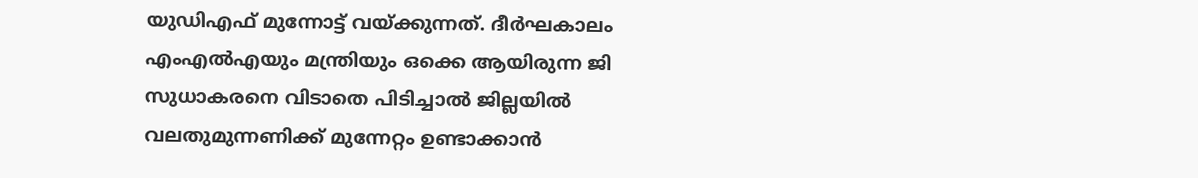യുഡിഎഫ് മുന്നോട്ട് വയ്ക്കുന്നത്. ദീർഘകാലം എംഎൽഎയും മന്ത്രിയും ഒക്കെ ആയിരുന്ന ജി സുധാകരനെ വിടാതെ പിടിച്ചാൽ ജില്ലയിൽ വലതുമുന്നണിക്ക് മുന്നേറ്റം ഉണ്ടാക്കാൻ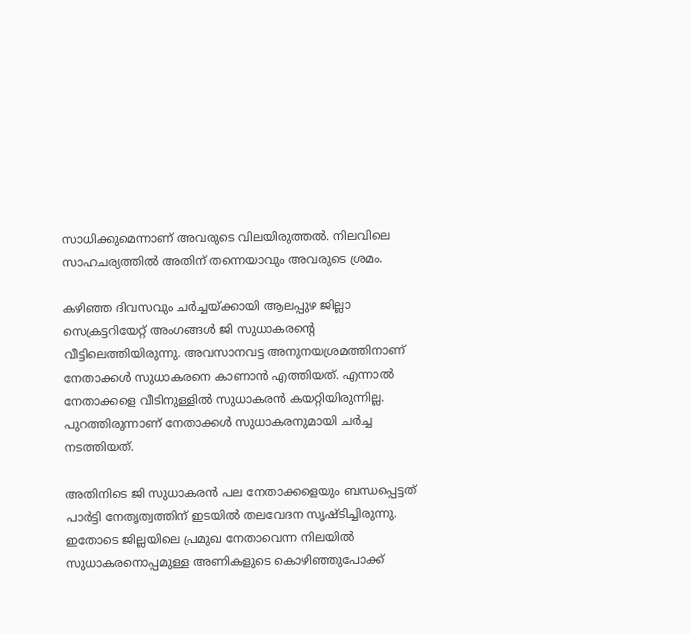സാധിക്കുമെന്നാണ് അവരുടെ വിലയിരുത്തൽ. നിലവിലെ സാഹചര്യത്തിൽ അതിന് തന്നെയാവും അവരുടെ ശ്രമം.

കഴിഞ്ഞ ദിവസവും ചർച്ചയ്ക്കായി ആലപ്പുഴ ജില്ലാ സെക്രട്ടറിയേറ്റ് അംഗങ്ങൾ ജി സുധാകരന്റെ വീട്ടിലെത്തിയിരുന്നു. അവസാനവട്ട അനുനയശ്രമത്തിനാണ് നേതാക്കൾ സുധാകരനെ കാണാൻ എത്തിയത്. എന്നാൽ നേതാക്കളെ വീടിനുള്ളിൽ സുധാകരൻ കയറ്റിയിരുന്നില്ല. പുറത്തിരുന്നാണ് നേതാക്കൾ സുധാകരനുമായി ചർച്ച നടത്തിയത്.

അതിനിടെ ജി സുധാകരൻ പല നേതാക്കളെയും ബന്ധപ്പെട്ടത് പാർട്ടി നേതൃത്വത്തിന് ഇടയിൽ തലവേദന സൃഷ്‌ടിച്ചിരുന്നു. ഇതോടെ ജില്ലയിലെ പ്രമുഖ നേതാവെന്ന നിലയിൽ സുധാകരനൊപ്പമുള്ള അണികളുടെ കൊഴിഞ്ഞുപോക്ക്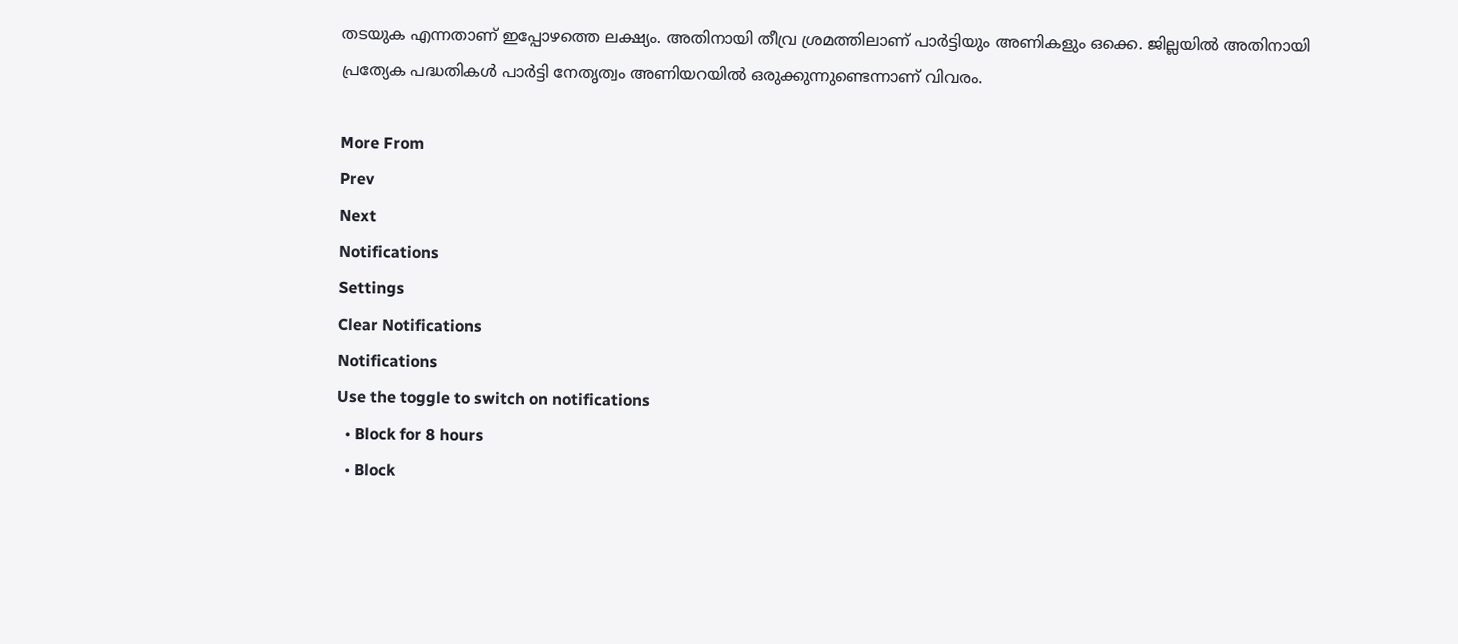തടയുക എന്നതാണ് ഇപ്പോഴത്തെ ലക്ഷ്യം. അതിനായി തീവ്ര ശ്രമത്തിലാണ് പാർട്ടിയും അണികളും ഒക്കെ. ജില്ലയിൽ അതിനായി പ്രത്യേക പദ്ധതികൾ പാർട്ടി നേതൃത്വം അണിയറയിൽ ഒരുക്കുന്നുണ്ടെന്നാണ് വിവരം.

More From
Prev
Next
Notifications
Settings
Clear Notifications
Notifications
Use the toggle to switch on notifications
  • Block for 8 hours
  • Block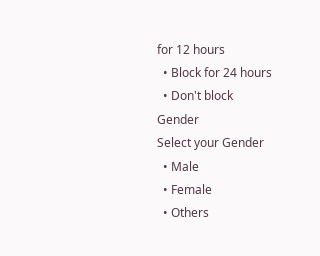for 12 hours
  • Block for 24 hours
  • Don't block
Gender
Select your Gender
  • Male
  • Female
  • Others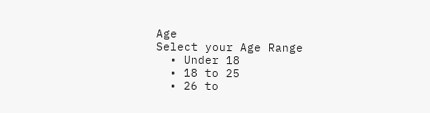Age
Select your Age Range
  • Under 18
  • 18 to 25
  • 26 to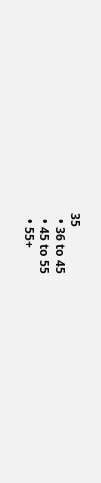35
  • 36 to 45
  • 45 to 55
  • 55+